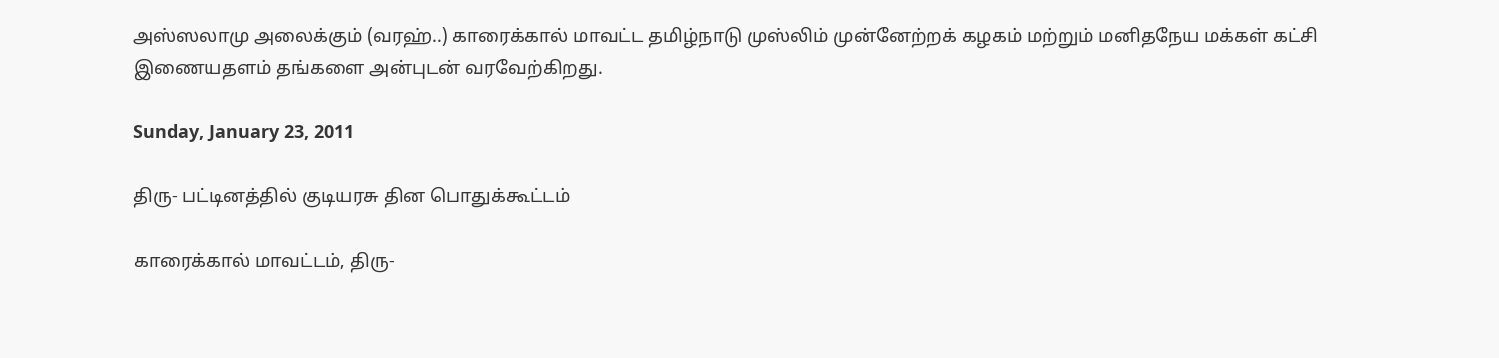அஸ்ஸலாமு அலைக்கும் (வரஹ்..) காரைக்கால் மாவட்ட தமிழ்நாடு முஸ்லிம் முன்னேற்றக் கழகம் மற்றும் மனிதநேய மக்கள் கட்சி இணையதளம் தங்களை அன்புடன் வரவேற்கிறது.

Sunday, January 23, 2011

திரு- பட்டினத்தில் குடியரசு தின பொதுக்கூட்டம்

காரைக்கால் மாவட்டம், திரு-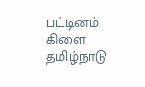பட்டினம் கிளை தமிழ்நாடு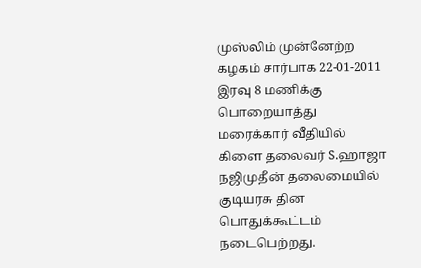முஸ்லிம் முன்னேற்ற கழகம் சார்பாக 22-01-2011 இரவு 8 மணிக்கு பொறையாத்து மரைக்கார் வீதியில் கிளை தலைவர் S.ஹாஜா நஜிமுதீன் தலைமையில் குடியரசு தின பொதுக்கூட்டம் நடைபெற்றது.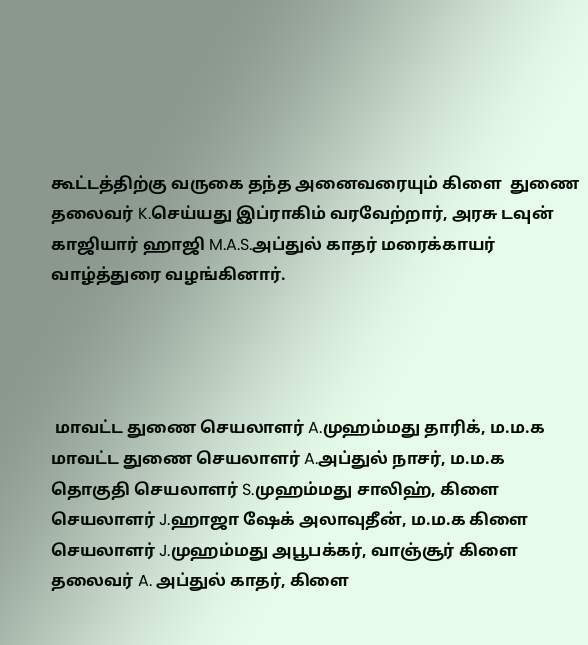கூட்டத்திற்கு வருகை தந்த அனைவரையும் கிளை  துணை தலைவர் K.செய்யது இப்ராகிம் வரவேற்றார், அரசு டவுன் காஜியார் ஹாஜி M.A.S.அப்துல் காதர் மரைக்காயர் வாழ்த்துரை வழங்கினார்.




 மாவட்ட துணை செயலாளர் A.முஹம்மது தாரிக், ம.ம.க மாவட்ட துணை செயலாளர் A.அப்துல் நாசர், ம.ம.க தொகுதி செயலாளர் S.முஹம்மது சாலிஹ், கிளை செயலாளர் J.ஹாஜா ஷேக் அலாவுதீன், ம.ம.க கிளை செயலாளர் J.முஹம்மது அபூபக்கர், வாஞ்சூர் கிளை தலைவர் A. அப்துல் காதர், கிளை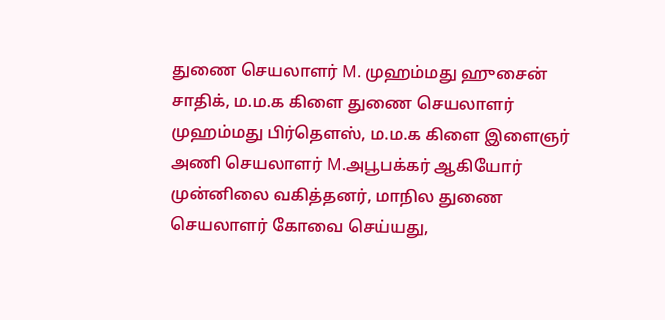துணை செயலாளர் M. முஹம்மது ஹுசைன் சாதிக், ம.ம.க கிளை துணை செயலாளர் முஹம்மது பிர்தௌஸ், ம.ம.க கிளை இளைஞர் அணி செயலாளர் M.அபூபக்கர் ஆகியோர் முன்னிலை வகித்தனர், மாநில துணை செயலாளர் கோவை செய்யது,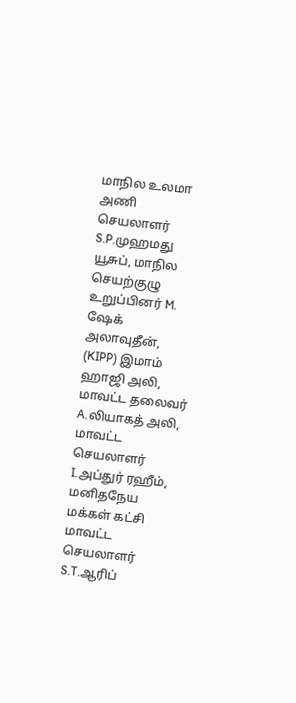மாநில உலமா அணி செயலாளர் S.P.முஹமது யூசுப், மாநில செயற்குழு உறுப்பினர் M. ஷேக் அலாவுதீன், (KIPP) இமாம் ஹாஜி அலி, மாவட்ட தலைவர் A.லியாகத் அலி, மாவட்ட செயலாளர் I.அப்துர் ரஹீம், மனிதநேய மக்கள் கட்சி மாவட்ட செயலாளர் S.T.ஆரிப்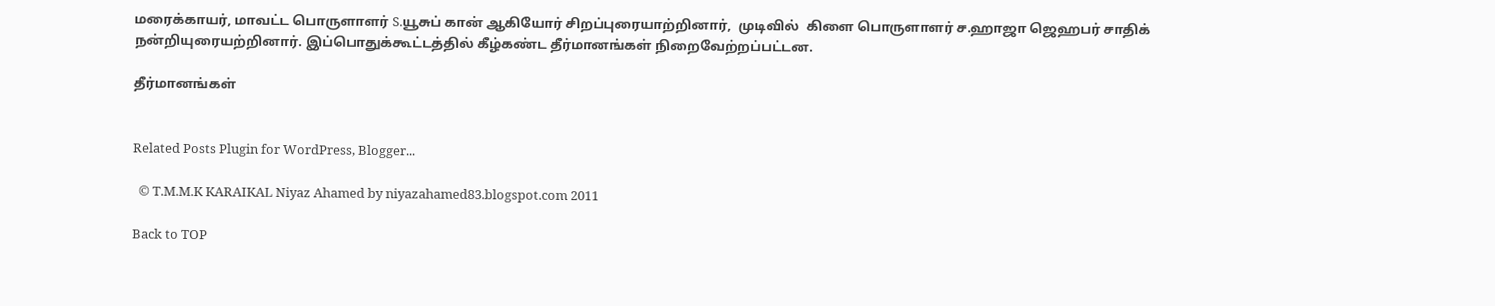மரைக்காயர், மாவட்ட பொருளாளர் S.யூசுப் கான் ஆகியோர் சிறப்புரையாற்றினார்,  முடிவில்  கிளை பொருளாளர் ச.ஹாஜா ஜெஹபர் சாதிக்  நன்றியுரையற்றினார். இப்பொதுக்கூட்டத்தில் கீழ்கண்ட தீர்மானங்கள் நிறைவேற்றப்பட்டன.

தீர்மானங்கள்


Related Posts Plugin for WordPress, Blogger...

  © T.M.M.K KARAIKAL Niyaz Ahamed by niyazahamed83.blogspot.com 2011

Back to TOP